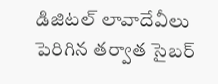డిజిటల్ లావాదేవీలు పెరిగిన తర్వాత సైబర్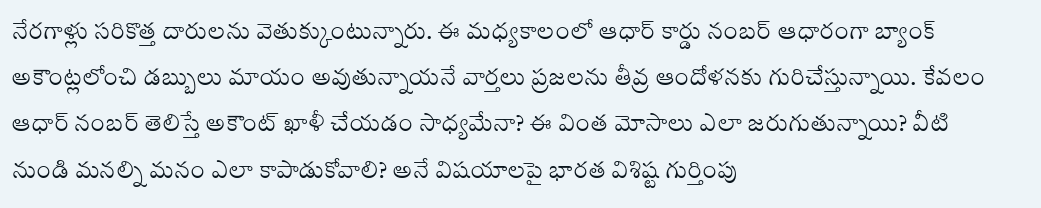నేరగాళ్లు సరికొత్త దారులను వెతుక్కుంటున్నారు. ఈ మధ్యకాలంలో ఆధార్ కార్డు నంబర్ ఆధారంగా బ్యాంక్ అకౌంట్లలోంచి డబ్బులు మాయం అవుతున్నాయనే వార్తలు ప్రజలను తీవ్ర ఆందోళనకు గురిచేస్తున్నాయి. కేవలం ఆధార్ నంబర్ తెలిస్తే అకౌంట్ ఖాళీ చేయడం సాధ్యమేనా? ఈ వింత మోసాలు ఎలా జరుగుతున్నాయి? వీటి నుండి మనల్ని మనం ఎలా కాపాడుకోవాలి? అనే విషయాలపై భారత విశిష్ట గుర్తింపు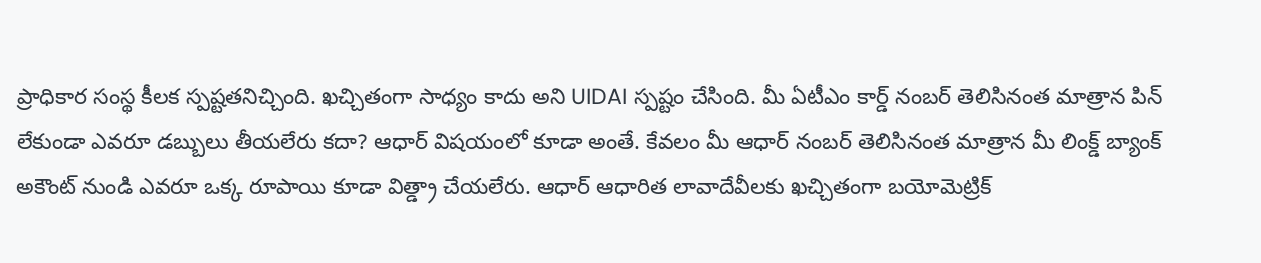ప్రాధికార సంస్థ కీలక స్పష్టతనిచ్చింది. ఖచ్చితంగా సాధ్యం కాదు అని UIDAI స్పష్టం చేసింది. మీ ఏటీఎం కార్డ్ నంబర్ తెలిసినంత మాత్రాన పిన్ లేకుండా ఎవరూ డబ్బులు తీయలేరు కదా? ఆధార్ విషయంలో కూడా అంతే. కేవలం మీ ఆధార్ నంబర్ తెలిసినంత మాత్రాన మీ లింక్డ్ బ్యాంక్ అకౌంట్ నుండి ఎవరూ ఒక్క రూపాయి కూడా విత్డ్రా చేయలేరు. ఆధార్ ఆధారిత లావాదేవీలకు ఖచ్చితంగా బయోమెట్రిక్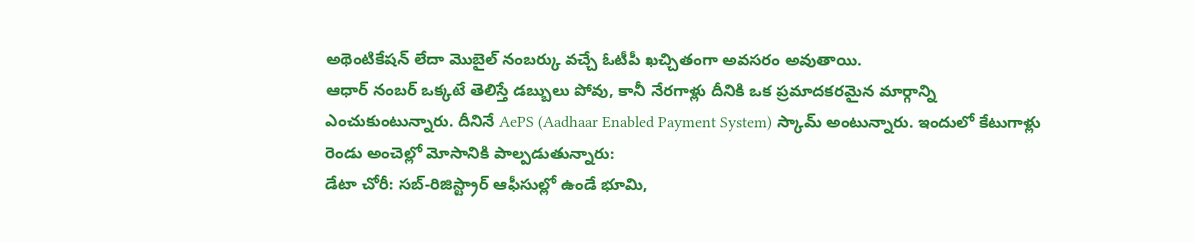అథెంటికేషన్ లేదా మొబైల్ నంబర్కు వచ్చే ఓటీపీ ఖచ్చితంగా అవసరం అవుతాయి.
ఆధార్ నంబర్ ఒక్కటే తెలిస్తే డబ్బులు పోవు, కానీ నేరగాళ్లు దీనికి ఒక ప్రమాదకరమైన మార్గాన్ని ఎంచుకుంటున్నారు. దీనినే AePS (Aadhaar Enabled Payment System) స్కామ్ అంటున్నారు. ఇందులో కేటుగాళ్లు రెండు అంచెల్లో మోసానికి పాల్పడుతున్నారు:
డేటా చోరీ: సబ్-రిజిస్ట్రార్ ఆఫీసుల్లో ఉండే భూమి,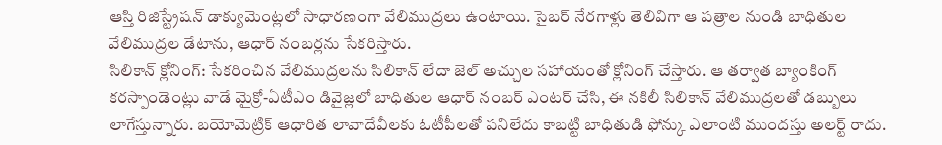ఆస్తి రిజిస్ట్రేషన్ డాక్యుమెంట్లలో సాధారణంగా వేలిముద్రలు ఉంటాయి. సైబర్ నేరగాళ్లు తెలివిగా ఆ పత్రాల నుండి బాధితుల వేలిముద్రల డేటాను, ఆధార్ నంబర్లను సేకరిస్తారు.
సిలికాన్ క్లోనింగ్: సేకరించిన వేలిముద్రలను సిలికాన్ లేదా జెల్ అచ్చుల సహాయంతో క్లోనింగ్ చేస్తారు. ఆ తర్వాత బ్యాంకింగ్ కరస్పాండెంట్లు వాడే మైక్రో-ఏటీఎం డివైజ్లలో బాధితుల ఆధార్ నంబర్ ఎంటర్ చేసి, ఈ నకిలీ సిలికాన్ వేలిముద్రలతో డబ్బులు లాగేస్తున్నారు. బయోమెట్రిక్ ఆధారిత లావాదేవీలకు ఓటీపీలతో పనిలేదు కాబట్టి బాధితుడి ఫోన్కు ఎలాంటి ముందస్తు అలర్ట్ రాదు.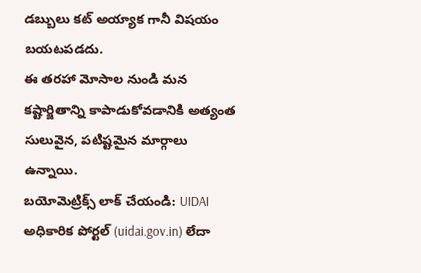డబ్బులు కట్ అయ్యాక గానీ విషయం బయటపడదు.
ఈ తరహా మోసాల నుండి మన కష్టార్జితాన్ని కాపాడుకోవడానికి అత్యంత సులువైన, పటిష్టమైన మార్గాలు ఉన్నాయి.
బయోమెట్రిక్స్ లాక్ చేయండి: UIDAI అధికారిక పోర్టల్ (uidai.gov.in) లేదా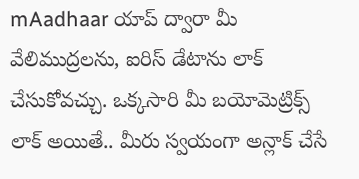mAadhaar యాప్ ద్వారా మీ వేలిముద్రలను, ఐరిస్ డేటాను లాక్ చేసుకోవచ్చు. ఒక్కసారి మీ బయోమెట్రిక్స్ లాక్ అయితే.. మీరు స్వయంగా అన్లాక్ చేసే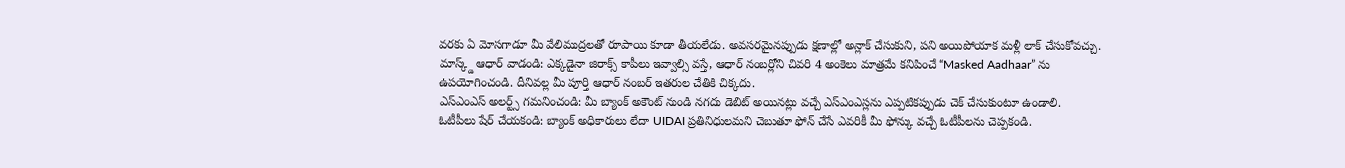వరకు ఏ మోసగాడూ మీ వేలిముద్రలతో రూపాయి కూడా తీయలేడు. అవసరమైనప్పుడు క్షణాల్లో అన్లాక్ చేసుకుని, పని అయిపోయాక మళ్లీ లాక్ చేసుకోవచ్చు.
మాస్క్డ్ ఆధార్ వాడండి: ఎక్కడైనా జిరాక్స్ కాపీలు ఇవ్వాల్సి వస్తే, ఆధార్ నంబర్లోని చివరి 4 అంకెలు మాత్రమే కనిపించే “Masked Aadhaar” ను ఉపయోగించండి. దీనివల్ల మీ పూర్తి ఆధార్ నంబర్ ఇతరుల చేతికి చిక్కదు.
ఎస్ఎంఎస్ అలర్ట్స్ గమనించండి: మీ బ్యాంక్ అకౌంట్ నుండి నగదు డెబిట్ అయినట్లు వచ్చే ఎస్ఎంఎస్లను ఎప్పటికప్పుడు చెక్ చేసుకుంటూ ఉండాలి.
ఓటీపీలు షేర్ చేయకండి: బ్యాంక్ అధికారులు లేదా UIDAI ప్రతినిధులమని చెబుతూ ఫోన్ చేసే ఎవరికీ మీ ఫోన్కు వచ్చే ఓటీపీలను చెప్పకండి.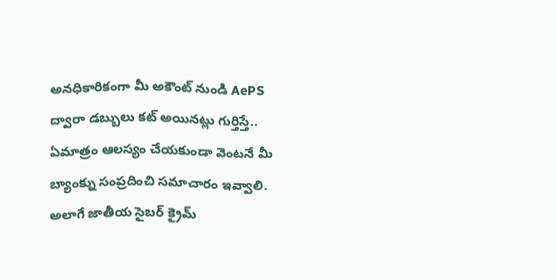అనధికారికంగా మీ అకౌంట్ నుండి AePS ద్వారా డబ్బులు కట్ అయినట్లు గుర్తిస్తే.. ఏమాత్రం ఆలస్యం చేయకుండా వెంటనే మీ బ్యాంక్ను సంప్రదించి సమాచారం ఇవ్వాలి. అలాగే జాతీయ సైబర్ క్రైమ్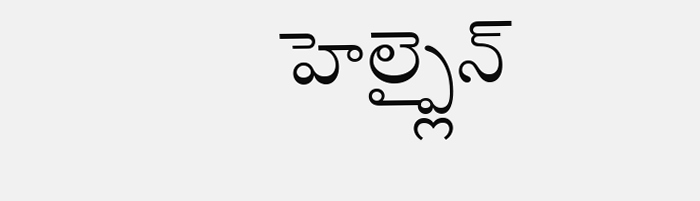హెల్ప్లైన్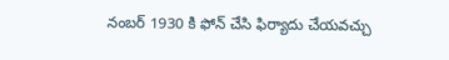నంబర్ 1930 కి ఫోన్ చేసి ఫిర్యాదు చేయవచ్చు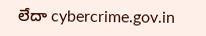లేదా cybercrime.gov.in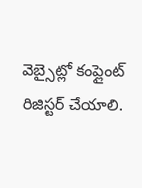వెబ్సైట్లో కంప్లైంట్ రిజిస్టర్ చేయాలి.